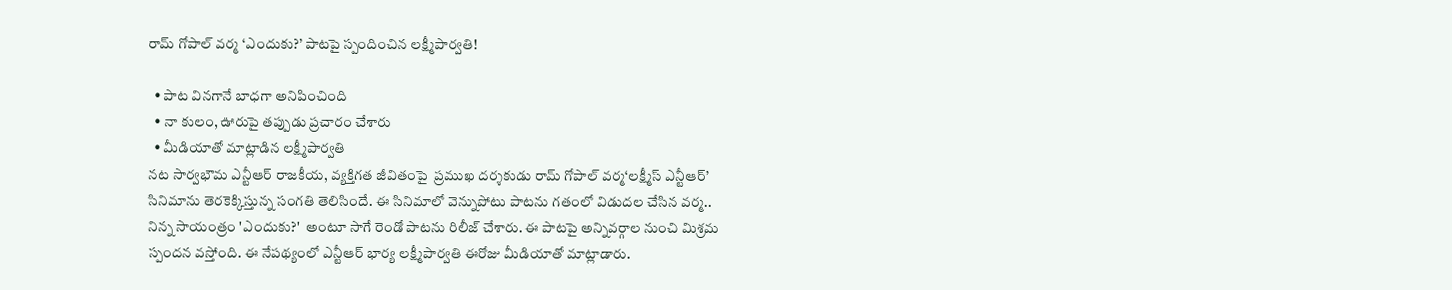రామ్ గోపాల్ వర్మ ‘ఎందుకు?’ పాటపై స్పందించిన లక్ష్మీపార్వతి!

  • పాట వినగానే బాధగా అనిపించింది
  • నా కులం, ఊరుపై తప్పుడు ప్రచారం చేశారు
  • మీడియాతో మాట్లాడిన లక్ష్మీపార్వతి
నట సార్వభౌమ ఎన్టీఆర్ రాజకీయ, వ్యక్తిగత జీవితంపై  ప్రముఖ దర్శకుడు రామ్ గోపాల్ వర్మ‘లక్ష్మీస్ ఎన్టీఆర్’ సినిమాను తెరకెక్కిస్తున్న సంగతి తెలిసిందే. ఈ సినిమాలో వెన్నుపోటు పాటను గతంలో విడుదల చేసిన వర్మ.. నిన్న సాయంత్రం 'ఎందుకు?'  అంటూ సాగే రెండో పాటను రిలీజ్ చేశారు. ఈ పాటపై అన్నివర్గాల నుంచి మిశ్రమ స్పందన వస్తోంది. ఈ నేపథ్యంలో ఎన్టీఆర్ భార్య లక్ష్మీపార్వతి ఈరోజు మీడియాతో మాట్లాడారు.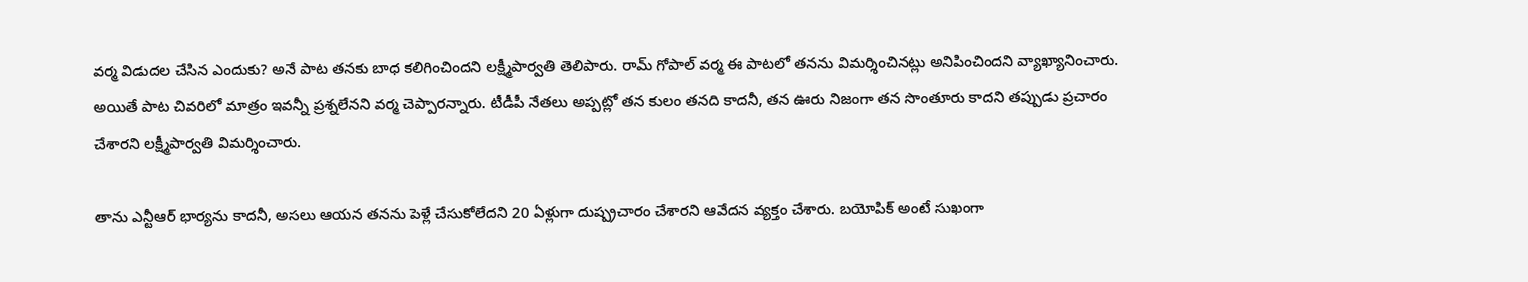వర్మ విడుదల చేసిన ఎందుకు? అనే పాట తనకు బాధ కలిగించిందని లక్ష్మీపార్వతి తెలిపారు. రామ్ గోపాల్ వర్మ ఈ పాటలో తనను విమర్శించినట్లు అనిపించిందని వ్యాఖ్యానించారు. అయితే పాట చివరిలో మాత్రం ఇవన్నీ ప్రశ్నలేనని వర్మ చెప్పారన్నారు. టీడీపీ నేతలు అప్పట్లో తన కులం తనది కాదనీ, తన ఊరు నిజంగా తన సొంతూరు కాదని తప్పుడు ప్రచారం చేశారని లక్ష్మీపార్వతి విమర్శించారు.

తాను ఎన్టీఆర్ భార్యను కాదనీ, అసలు ఆయన తనను పెళ్లే చేసుకోలేదని 20 ఏళ్లుగా దుష్ప్రచారం చేశారని ఆవేదన వ్యక్తం చేశారు. బయోపిక్ అంటే సుఖంగా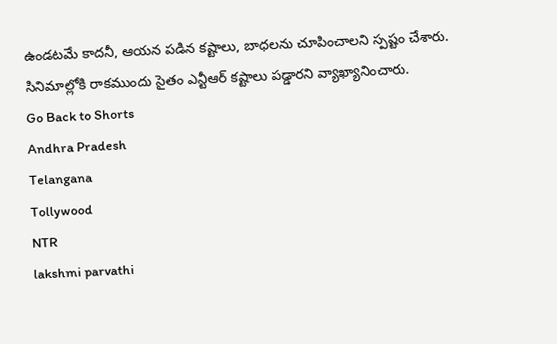ఉండటమే కాదనీ, ఆయన పడిన కష్టాలు, బాధలను చూపించాలని స్పష్టం చేశారు. సినిమాల్లోకి రాకముందు సైతం ఎన్టీఆర్ కష్టాలు పడ్డారని వ్యాఖ్యానించారు.
Go Back to Shorts
Andhra Pradesh
Telangana
Tollywood
NTR
lakshmi parvathi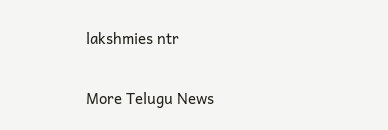lakshmies ntr

More Telugu News